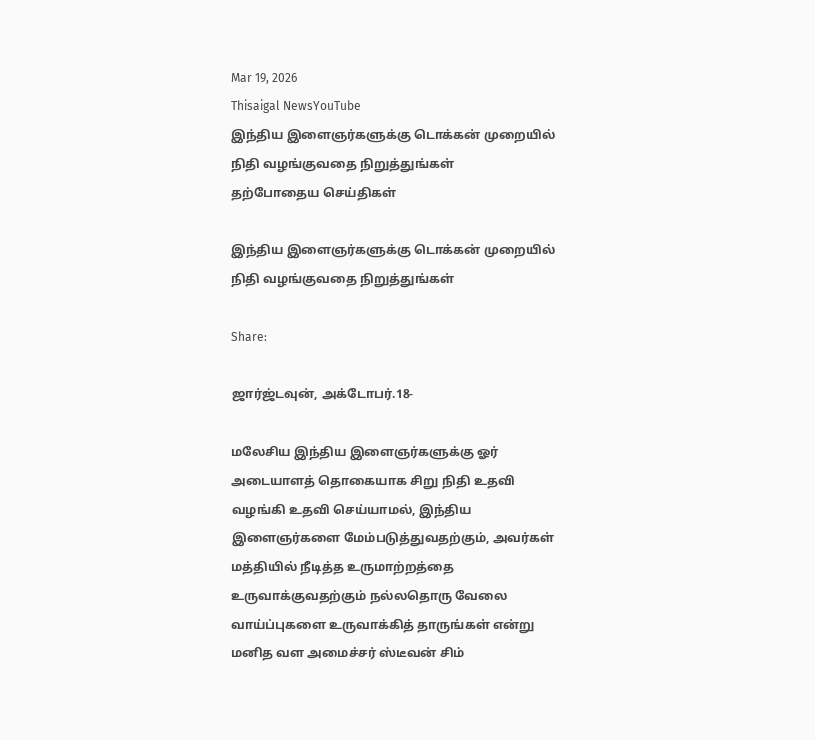Mar 19, 2026
Thisaigal NewsYouTube
இந்திய இளைஞர்களுக்கு டொக்கன் முறையில் நிதி வழங்குவதை நிறுத்துங்கள்
தற்போதைய செய்திகள்

இந்திய இளைஞர்களுக்கு டொக்கன் முறையில் நிதி வழங்குவதை நிறுத்துங்கள்

Share:

ஜார்ஜ்டவுன், அக்டோபர்.18-

மலேசிய இந்திய இளைஞர்களுக்கு ஓர் அடையாளத் தொகையாக சிறு நிதி உதவி வழங்கி உதவி செய்யாமல், இந்திய இளைஞர்களை மேம்படுத்துவதற்கும், அவர்கள் மத்தியில் நீடித்த உருமாற்றத்தை உருவாக்குவதற்கும் நல்லதொரு வேலை வாய்ப்புகளை உருவாக்கித் தாருங்கள் என்று மனித வள அமைச்சர் ஸ்டீவன் சிம்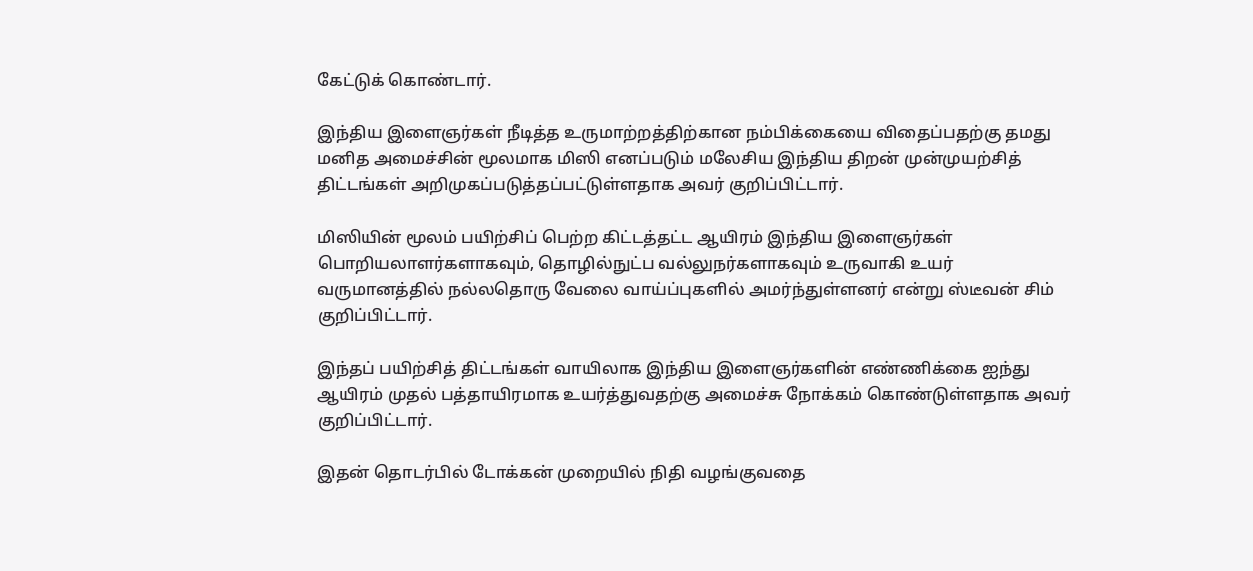கேட்டுக் கொண்டார்.

இந்திய இளைஞர்கள் நீடித்த உருமாற்றத்திற்கான நம்பிக்கையை விதைப்பதற்கு தமது மனித அமைச்சின் மூலமாக மிஸி எனப்படும் மலேசிய இந்திய திறன் முன்முயற்சித் திட்டங்கள் அறிமுகப்படுத்தப்பட்டுள்ளதாக அவர் குறிப்பிட்டார்.

மிஸியின் மூலம் பயிற்சிப் பெற்ற கிட்டத்தட்ட ஆயிரம் இந்திய இளைஞர்கள் பொறியலாளர்களாகவும், தொழில்நுட்ப வல்லுநர்களாகவும் உருவாகி உயர் வருமானத்தில் நல்லதொரு வேலை வாய்ப்புகளில் அமர்ந்துள்ளனர் என்று ஸ்டீவன் சிம் குறிப்பிட்டார்.

இந்தப் பயிற்சித் திட்டங்கள் வாயிலாக இந்திய இளைஞர்களின் எண்ணிக்கை ஐந்து ஆயிரம் முதல் பத்தாயிரமாக உயர்த்துவதற்கு அமைச்சு நோக்கம் கொண்டுள்ளதாக அவர் குறிப்பிட்டார்.

இதன் தொடர்பில் டோக்கன் முறையில் நிதி வழங்குவதை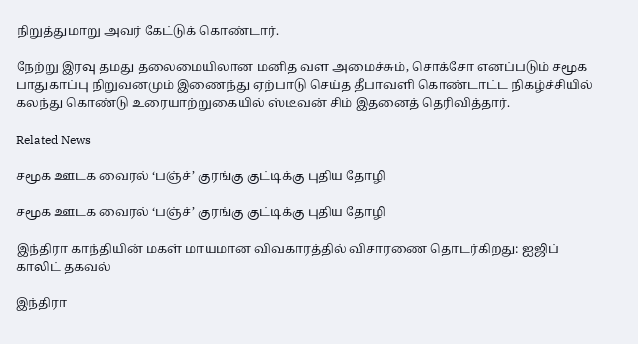நிறுத்துமாறு அவர் கேட்டுக் கொண்டார்.

நேற்று இரவு தமது தலைமையிலான மனித வள அமைச்சும், சொக்சோ எனப்படும் சமூக பாதுகாப்பு நிறுவனமும் இணைந்து ஏற்பாடு செய்த தீபாவளி கொண்டாட்ட நிகழ்ச்சியில் கலந்து கொண்டு உரையாற்றுகையில் ஸ்டீவன் சிம் இதனைத் தெரிவித்தார்.

Related News

சமூக ஊடக வைரல் ‘பஞ்ச்’ குரங்கு குட்டிக்கு புதிய தோழி

சமூக ஊடக வைரல் ‘பஞ்ச்’ குரங்கு குட்டிக்கு புதிய தோழி

இந்திரா காந்தியின் மகள் மாயமான விவகாரத்தில் விசாரணை தொடர்கிறது: ஐஜிப் காலிட் தகவல்

இந்திரா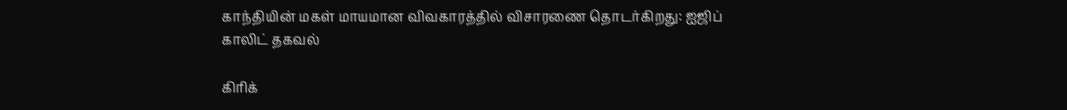காந்தியின் மகள் மாயமான விவகாரத்தில் விசாரணை தொடர்கிறது: ஐஜிப் காலிட் தகவல்

கிரிக்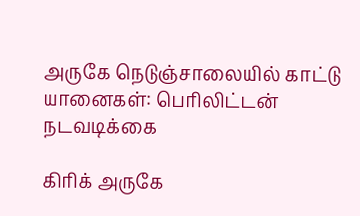அருகே நெடுஞ்சாலையில் காட்டு யானைகள்: பெரிலிட்டன் நடவடிக்கை

கிரிக் அருகே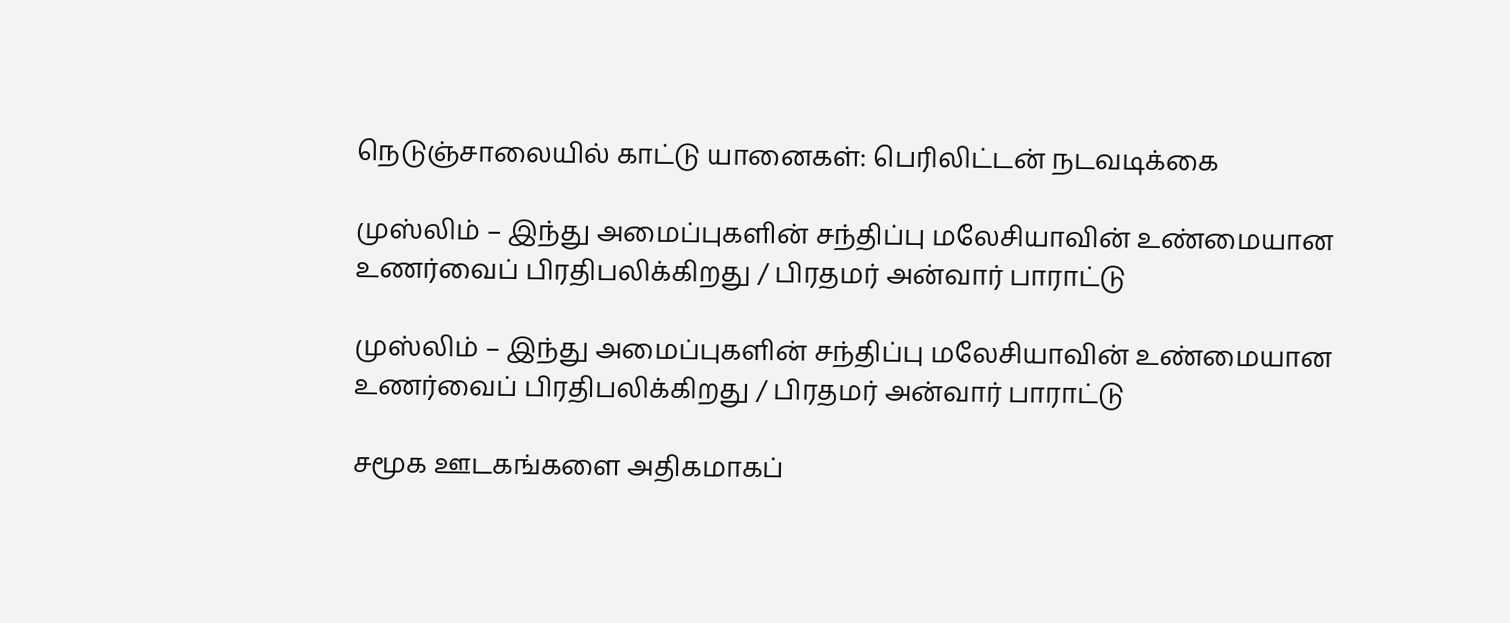நெடுஞ்சாலையில் காட்டு யானைகள்: பெரிலிட்டன் நடவடிக்கை

முஸ்லிம் – இந்து அமைப்புகளின் சந்திப்பு மலேசியாவின் உண்மையான உணர்வைப் பிரதிபலிக்கிறது / பிரதமர் அன்வார் பாராட்டு

முஸ்லிம் – இந்து அமைப்புகளின் சந்திப்பு மலேசியாவின் உண்மையான உணர்வைப் பிரதிபலிக்கிறது / பிரதமர் அன்வார் பாராட்டு

சமூக ஊடகங்களை அதிகமாகப்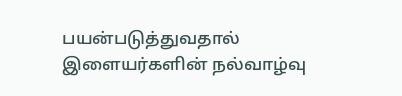பயன்படுத்துவதால் இளையர்களின் நல்வாழ்வு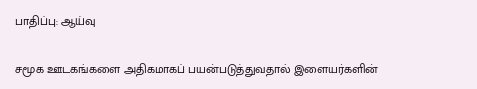பாதிப்பு: ஆய்வு

சமூக ஊடகங்களை அதிகமாகப் பயன்படுத்துவதால் இளையர்களின்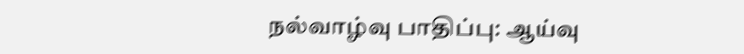நல்வாழ்வு பாதிப்பு: ஆய்வு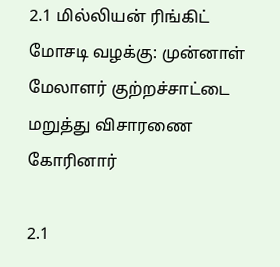2.1 மில்லியன் ரிங்கிட் மோசடி வழக்கு: முன்னாள் மேலாளர் குற்றச்சாட்டை மறுத்து விசாரணை கோரினார்

2.1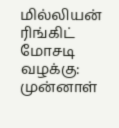மில்லியன் ரிங்கிட் மோசடி வழக்கு: முன்னாள்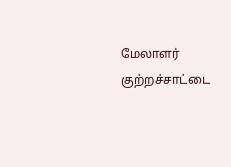மேலாளர் குற்றச்சாட்டை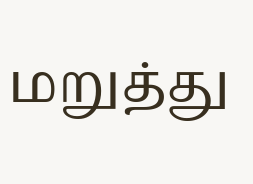மறுத்து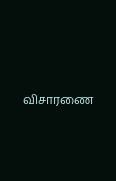விசாரணை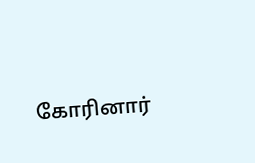கோரினார்